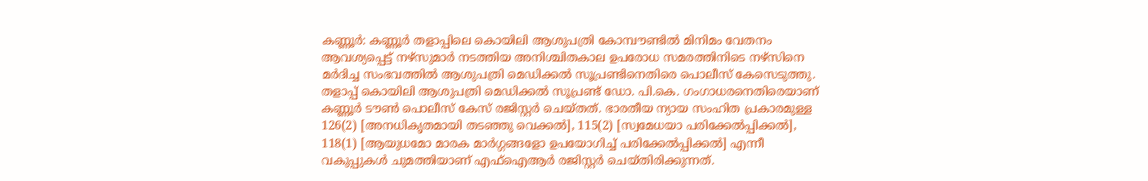കണ്ണൂർ: കണ്ണൂർ തളാപ്പിലെ കൊയിലി ആശുപത്രി കോമ്പൗണ്ടിൽ മിനിമം വേതനം ആവശ്യപ്പെട്ട് നഴ്സുമാർ നടത്തിയ അനിശ്ചിതകാല ഉപരോധ സമരത്തിനിടെ നഴ്സിനെ മർദിച്ച സംഭവത്തിൽ ആശുപത്രി മെഡിക്കൽ സൂപ്രണ്ടിനെതിരെ പൊലീസ് കേസെടുത്തു. തളാപ്പ് കൊയിലി ആശുപത്രി മെഡിക്കൽ സൂപ്രണ്ട് ഡോ. പി.കെ. ഗംഗാധരനെതിരെയാണ് കണ്ണൂർ ടൗൺ പൊലീസ് കേസ് രജിസ്റ്റർ ചെയ്തത്. ഭാരതീയ ന്യായ സംഹിത പ്രകാരമുള്ള 126(2) [അനധികൃതമായി തടഞ്ഞു വെക്കൽ], 115(2) [സ്വമേധയാ പരിക്കേൽപ്പിക്കൽ], 118(1) [ആയുധമോ മാരക മാർഗ്ഗങ്ങളോ ഉപയോഗിച്ച് പരിക്കേൽപ്പിക്കൽ] എന്നീ വകുപ്പുകൾ ചുമത്തിയാണ് എഫ്ഐആർ രജിസ്റ്റർ ചെയ്തിരിക്കുന്നത്.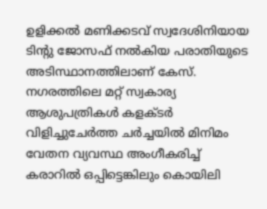ഉളിക്കൽ മണിക്കടവ് സ്വദേശിനിയായ ടിന്റു ജോസഫ് നൽകിയ പരാതിയുടെ അടിസ്ഥാനത്തിലാണ് കേസ്. നഗരത്തിലെ മറ്റ് സ്വകാര്യ ആശുപത്രികൾ കളക്ടർ വിളിച്ചുചേർത്ത ചർച്ചയിൽ മിനിമം വേതന വ്യവസ്ഥ അംഗീകരിച്ച് കരാറിൽ ഒപ്പിട്ടെങ്കിലും കൊയിലി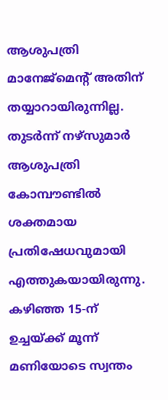ആശുപത്രി മാനേജ്മെന്റ് അതിന് തയ്യാറായിരുന്നില്ല. തുടർന്ന് നഴ്സുമാർ ആശുപത്രി കോമ്പൗണ്ടിൽ ശക്തമായ പ്രതിഷേധവുമായി എത്തുകയായിരുന്നു. കഴിഞ്ഞ 15-ന് ഉച്ചയ്ക്ക് മൂന്ന് മണിയോടെ സ്വന്തം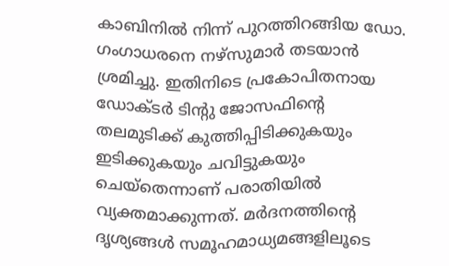കാബിനിൽ നിന്ന് പുറത്തിറങ്ങിയ ഡോ. ഗംഗാധരനെ നഴ്സുമാർ തടയാൻ ശ്രമിച്ചു. ഇതിനിടെ പ്രകോപിതനായ ഡോക്ടർ ടിന്റു ജോസഫിന്റെ തലമുടിക്ക് കുത്തിപ്പിടിക്കുകയും ഇടിക്കുകയും ചവിട്ടുകയും ചെയ്തെന്നാണ് പരാതിയിൽ വ്യക്തമാക്കുന്നത്. മർദനത്തിന്റെ ദൃശ്യങ്ങൾ സമൂഹമാധ്യമങ്ങളിലൂടെ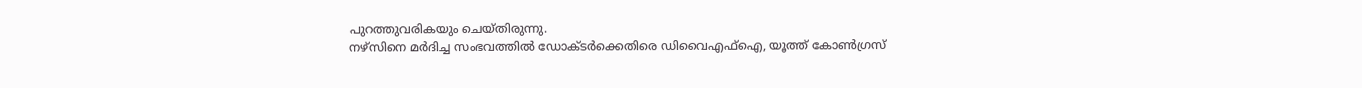പുറത്തുവരികയും ചെയ്തിരുന്നു.
നഴ്സിനെ മർദിച്ച സംഭവത്തിൽ ഡോക്ടർക്കെതിരെ ഡിവൈഎഫ്ഐ, യൂത്ത് കോൺഗ്രസ്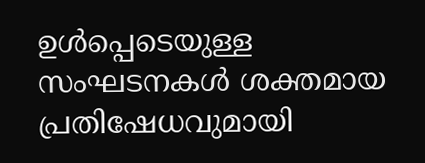ഉൾപ്പെടെയുള്ള സംഘടനകൾ ശക്തമായ പ്രതിഷേധവുമായി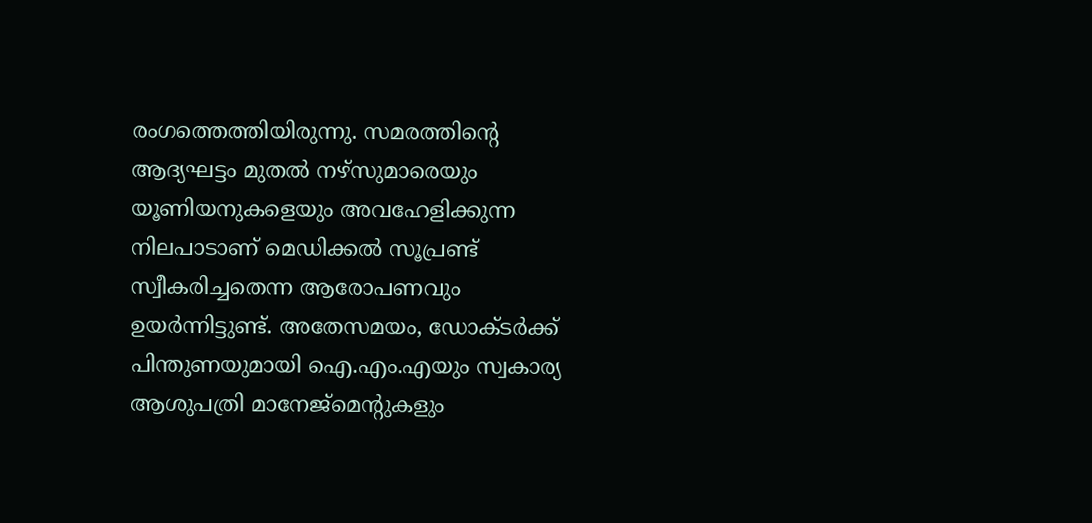രംഗത്തെത്തിയിരുന്നു. സമരത്തിന്റെ ആദ്യഘട്ടം മുതൽ നഴ്സുമാരെയും യൂണിയനുകളെയും അവഹേളിക്കുന്ന നിലപാടാണ് മെഡിക്കൽ സൂപ്രണ്ട് സ്വീകരിച്ചതെന്ന ആരോപണവും ഉയർന്നിട്ടുണ്ട്. അതേസമയം, ഡോക്ടർക്ക് പിന്തുണയുമായി ഐ.എം.എയും സ്വകാര്യ ആശുപത്രി മാനേജ്മെന്റുകളും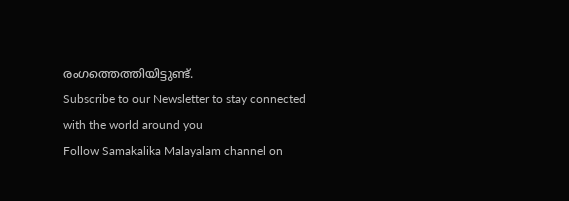രംഗത്തെത്തിയിട്ടുണ്ട്.
Subscribe to our Newsletter to stay connected with the world around you
Follow Samakalika Malayalam channel on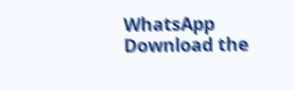WhatsApp
Download the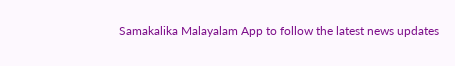Samakalika Malayalam App to follow the latest news updates